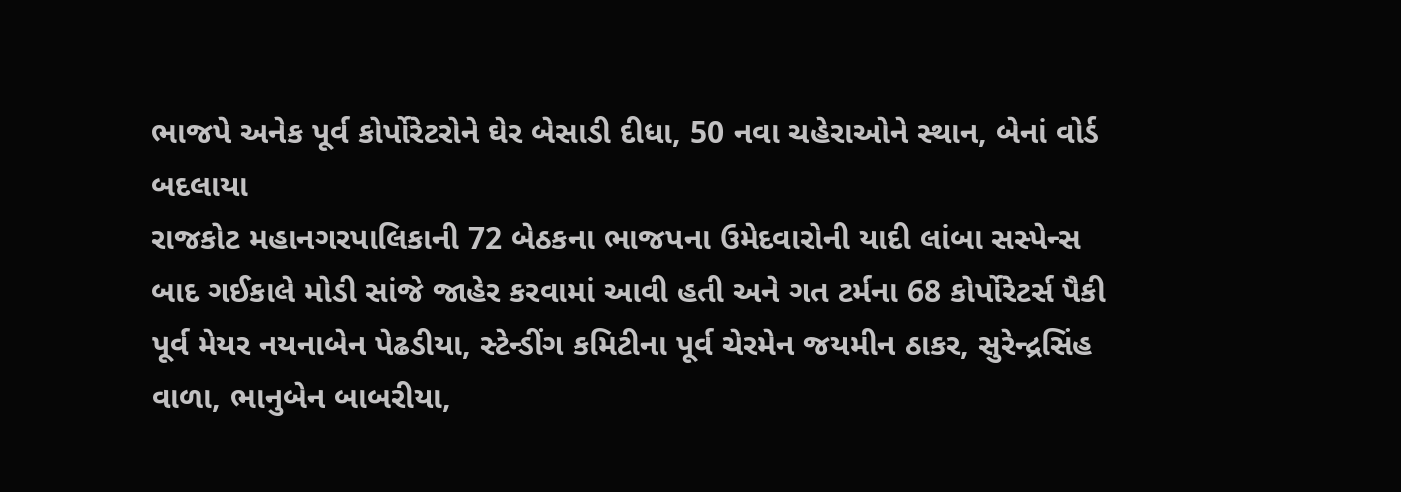ભાજપે અનેક પૂર્વ કોર્પોરેટરોને ઘેર બેસાડી દીધા, 50 નવા ચહેરાઓને સ્થાન, બેનાં વોર્ડ બદલાયા
રાજકોટ મહાનગરપાલિકાની 72 બેઠકના ભાજપના ઉમેદવારોની યાદી લાંબા સસ્પેન્સ બાદ ગઈકાલે મોડી સાંજે જાહેર કરવામાં આવી હતી અને ગત ટર્મના 68 કોર્પોરેટર્સ પૈકી પૂર્વ મેયર નયનાબેન પેઢડીયા, સ્ટેન્ડીંગ કમિટીના પૂર્વ ચેરમેન જયમીન ઠાકર, સુરેન્દ્રસિંહ વાળા, ભાનુબેન બાબરીયા,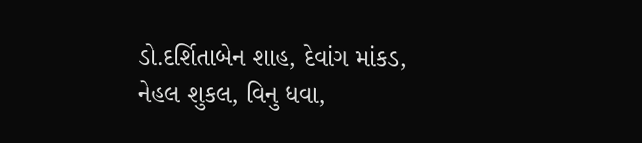ડો.દર્શિતાબેન શાહ, દેવાંગ માંકડ, નેહલ શુકલ, વિનુ ધવા,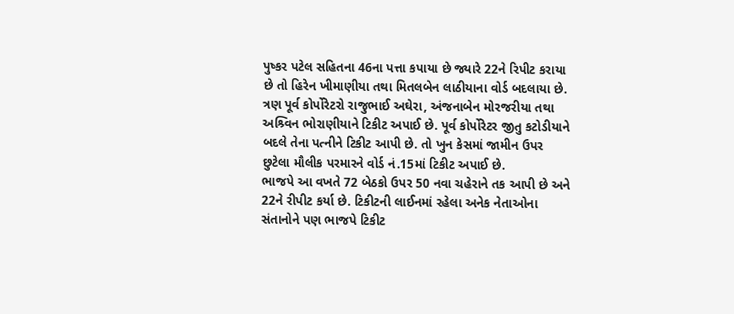પુષ્કર પટેલ સહિતના 46ના પત્તા કપાયા છે જ્યારે 22ને રિપીટ કરાયા છે તો હિરેન ખીમાણીયા તથા મિતલબેન લાઠીયાના વોર્ડ બદલાયા છે. ત્રણ પૂર્વ કોર્પોરેટરો રાજુભાઈ અઘેરા, અંજનાબેન મોરજરીયા તથા અશ્ર્વિન ભોરાણીયાને ટિકીટ અપાઈ છે. પૂર્વ કોર્પોરેટર જીતુ કટોડીયાને બદલે તેના પત્નીને ટિકીટ આપી છે. તો ખુન કેસમાં જામીન ઉપર છુટેલા મૌલીક પરમારને વોર્ડ નં.15માં ટિકીટ અપાઈ છે.
ભાજપે આ વખતે 72 બેઠકો ઉપર 50 નવા ચહેરાને તક આપી છે અને 22ને રીપીટ કર્યા છે. ટિકીટની લાઈનમાં રહેલા અનેક નેતાઓના સંતાનોને પણ ભાજપે ટિકીટ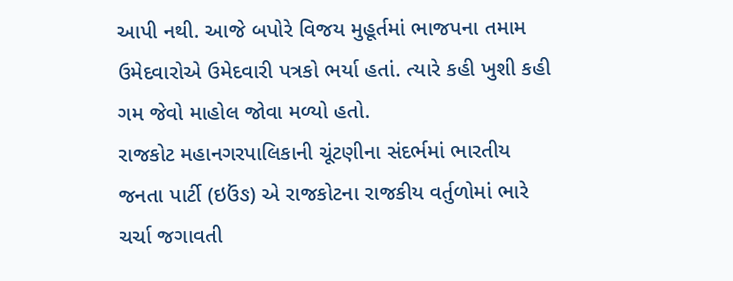આપી નથી. આજે બપોરે વિજય મુહૂર્તમાં ભાજપના તમામ ઉમેદવારોએ ઉમેદવારી પત્રકો ભર્યા હતાં. ત્યારે કહી ખુશી કહી ગમ જેવો માહોલ જોવા મળ્યો હતો.
રાજકોટ મહાનગરપાલિકાની ચૂંટણીના સંદર્ભમાં ભારતીય જનતા પાર્ટી (ઇઉંઙ) એ રાજકોટના રાજકીય વર્તુળોમાં ભારે ચર્ચા જગાવતી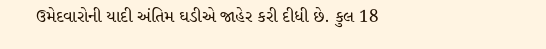ઉમેદવારોની યાદી અંતિમ ઘડીએ જાહેર કરી દીધી છે. કુલ 18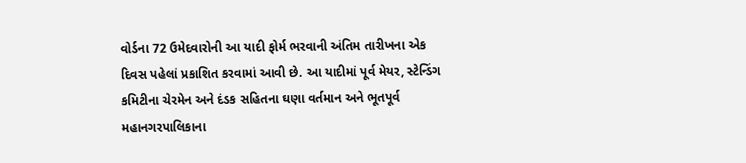વોર્ડના 72 ઉમેદવારોની આ યાદી ફોર્મ ભરવાની અંતિમ તારીખના એક દિવસ પહેલાં પ્રકાશિત કરવામાં આવી છે. આ યાદીમાં પૂર્વ મેયર, સ્ટેન્ડિંગ કમિટીના ચેરમેન અને દંડક સહિતના ઘણા વર્તમાન અને ભૂતપૂર્વ મહાનગરપાલિકાના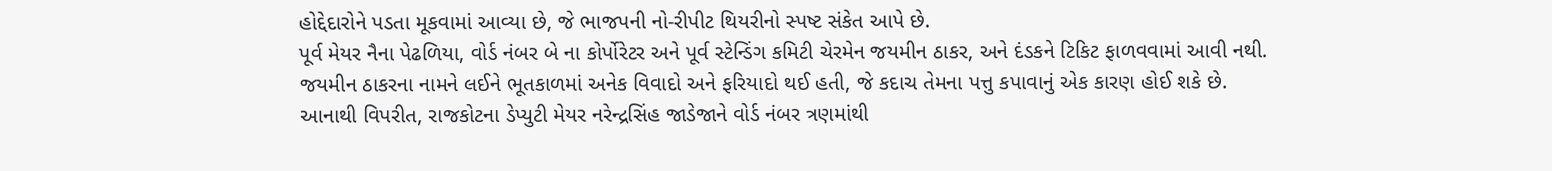હોદ્દેદારોને પડતા મૂકવામાં આવ્યા છે, જે ભાજપની નો-રીપીટ થિયરીનો સ્પષ્ટ સંકેત આપે છે.
પૂર્વ મેયર નૈના પેઢળિયા, વોર્ડ નંબર બે ના કોર્પોરેટર અને પૂર્વ સ્ટેન્ડિંગ કમિટી ચેરમેન જયમીન ઠાકર, અને દંડકને ટિકિટ ફાળવવામાં આવી નથી. જયમીન ઠાકરના નામને લઈને ભૂતકાળમાં અનેક વિવાદો અને ફરિયાદો થઈ હતી, જે કદાચ તેમના પત્તુ કપાવાનું એક કારણ હોઈ શકે છે. આનાથી વિપરીત, રાજકોટના ડેપ્યુટી મેયર નરેન્દ્રસિંહ જાડેજાને વોર્ડ નંબર ત્રણમાંથી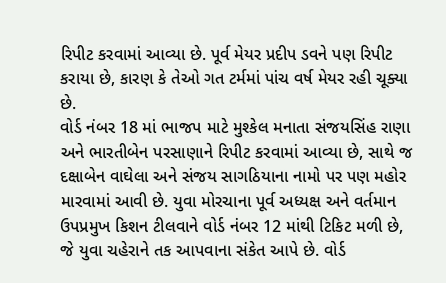રિપીટ કરવામાં આવ્યા છે. પૂર્વ મેયર પ્રદીપ ડવને પણ રિપીટ કરાયા છે, કારણ કે તેઓ ગત ટર્મમાં પાંચ વર્ષ મેયર રહી ચૂક્યા છે.
વોર્ડ નંબર 18 માં ભાજપ માટે મુશ્કેલ મનાતા સંજયસિંહ રાણા અને ભારતીબેન પરસાણાને રિપીટ કરવામાં આવ્યા છે, સાથે જ દક્ષાબેન વાઘેલા અને સંજય સાગઠિયાના નામો પર પણ મહોર મારવામાં આવી છે. યુવા મોરચાના પૂર્વ અધ્યક્ષ અને વર્તમાન ઉપપ્રમુખ કિશન ટીલવાને વોર્ડ નંબર 12 માંથી ટિકિટ મળી છે, જે યુવા ચહેરાને તક આપવાના સંકેત આપે છે. વોર્ડ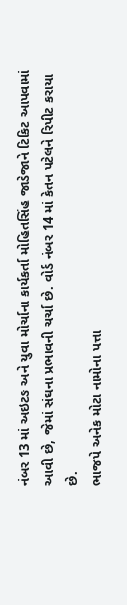નંબર 13 માં અઇટઙ અને યુવા મોર્ચાના કાર્યકર્તા મોહિતસિંહ જાડેજાને ટિકિટ આપવામાં આવી છે, જેમાં સંઘના પ્રભાવની ચર્ચા છે. વોર્ડ નંબર 14 માં કેતન પટેલને રિપીટ કરાયા છે.
ભાજપે અનેક મોટા નામોના પત્તા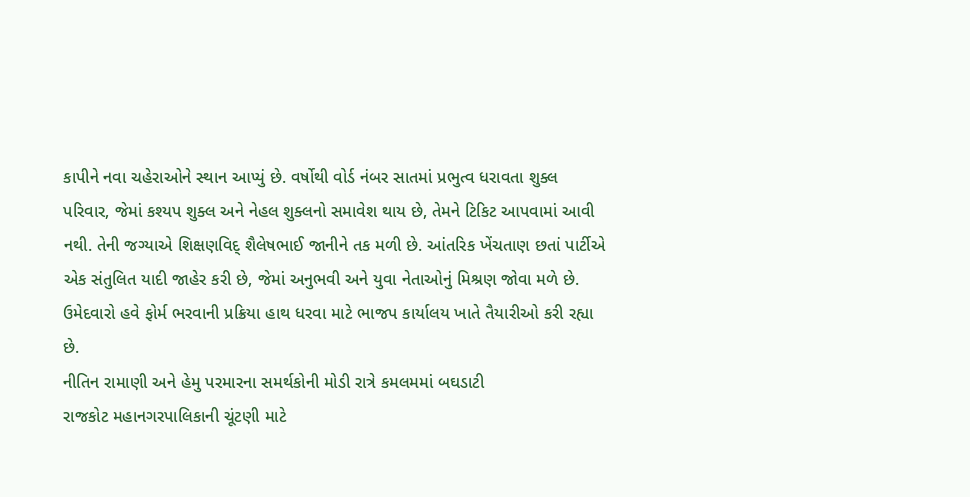કાપીને નવા ચહેરાઓને સ્થાન આપ્યું છે. વર્ષોથી વોર્ડ નંબર સાતમાં પ્રભુત્વ ધરાવતા શુક્લ પરિવાર, જેમાં કશ્યપ શુક્લ અને નેહલ શુક્લનો સમાવેશ થાય છે, તેમને ટિકિટ આપવામાં આવી નથી. તેની જગ્યાએ શિક્ષણવિદ્ શૈલેષભાઈ જાનીને તક મળી છે. આંતરિક ખેંચતાણ છતાં પાર્ટીએ એક સંતુલિત યાદી જાહેર કરી છે, જેમાં અનુભવી અને યુવા નેતાઓનું મિશ્રણ જોવા મળે છે. ઉમેદવારો હવે ફોર્મ ભરવાની પ્રક્રિયા હાથ ધરવા માટે ભાજપ કાર્યાલય ખાતે તૈયારીઓ કરી રહ્યા છે.
નીતિન રામાણી અને હેમુ પરમારના સમર્થકોની મોડી રાત્રે કમલમમાં બઘડાટી
રાજકોટ મહાનગરપાલિકાની ચૂંટણી માટે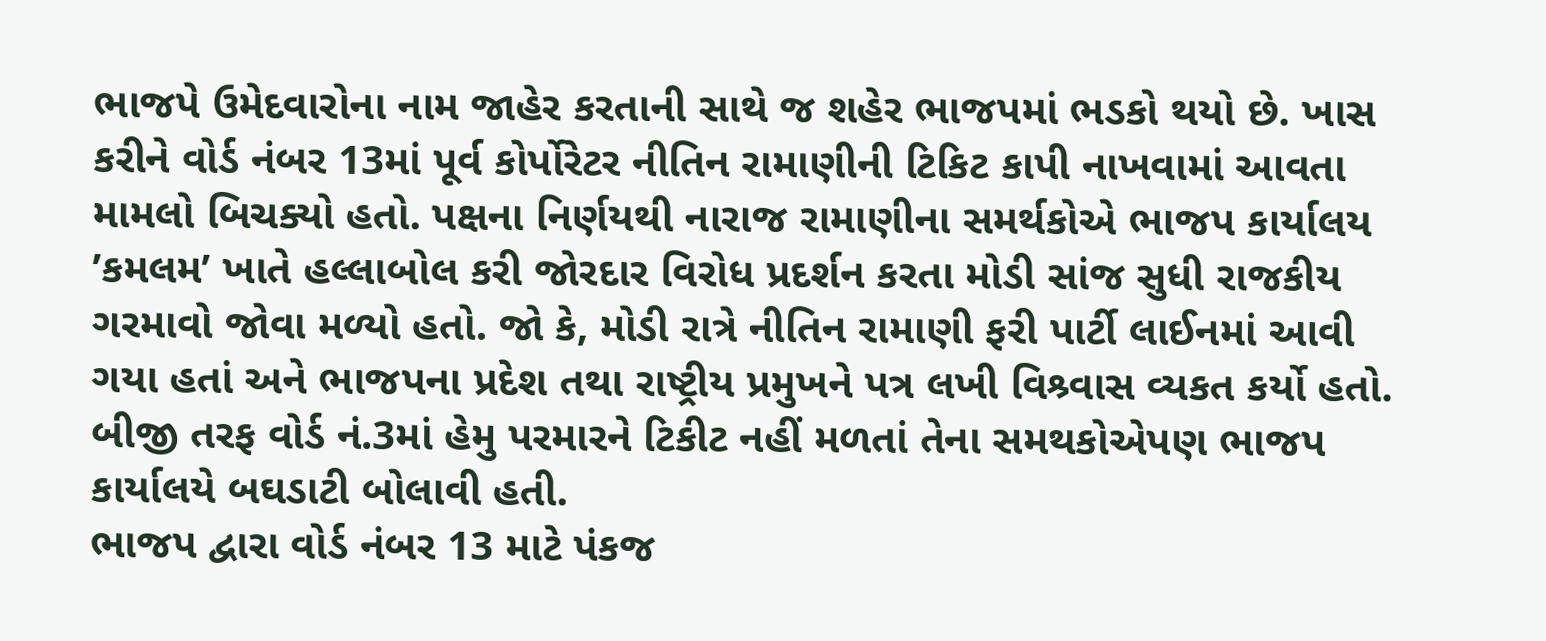ભાજપે ઉમેદવારોના નામ જાહેર કરતાની સાથે જ શહેર ભાજપમાં ભડકો થયો છે. ખાસ કરીને વોર્ડ નંબર 13માં પૂર્વ કોર્પોરેટર નીતિન રામાણીની ટિકિટ કાપી નાખવામાં આવતા મામલો બિચક્યો હતો. પક્ષના નિર્ણયથી નારાજ રામાણીના સમર્થકોએ ભાજપ કાર્યાલય ’કમલમ’ ખાતે હલ્લાબોલ કરી જોરદાર વિરોધ પ્રદર્શન કરતા મોડી સાંજ સુધી રાજકીય ગરમાવો જોવા મળ્યો હતો. જો કે, મોડી રાત્રે નીતિન રામાણી ફરી પાર્ટી લાઈનમાં આવી ગયા હતાં અને ભાજપના પ્રદેશ તથા રાષ્ટ્રીય પ્રમુખને પત્ર લખી વિશ્ર્વાસ વ્યકત કર્યો હતો. બીજી તરફ વોર્ડ નં.3માં હેમુ પરમારને ટિકીટ નહીં મળતાં તેના સમથકોએપણ ભાજપ કાર્યાલયે બઘડાટી બોલાવી હતી.
ભાજપ દ્વારા વોર્ડ નંબર 13 માટે પંકજ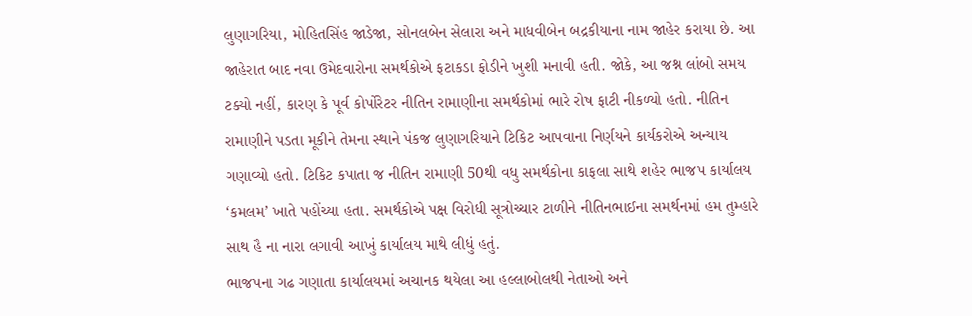લુણાગરિયા, મોહિતસિંહ જાડેજા, સોનલબેન સેલારા અને માધવીબેન બદ્રકીયાના નામ જાહેર કરાયા છે. આ જાહેરાત બાદ નવા ઉમેદવારોના સમર્થકોએ ફટાકડા ફોડીને ખુશી મનાવી હતી. જોકે, આ જશ્ન લાંબો સમય ટક્યો નહીં, કારણ કે પૂર્વ કોર્પોરેટર નીતિન રામાણીના સમર્થકોમાં ભારે રોષ ફાટી નીકળ્યો હતો. નીતિન રામાણીને પડતા મૂકીને તેમના સ્થાને પંકજ લુણાગરિયાને ટિકિટ આપવાના નિર્ણયને કાર્યકરોએ અન્યાય ગણાવ્યો હતો. ટિકિટ કપાતા જ નીતિન રામાણી 50થી વધુ સમર્થકોના કાફલા સાથે શહેર ભાજપ કાર્યાલય ‘કમલમ’ ખાતે પહોંચ્યા હતા. સમર્થકોએ પક્ષ વિરોધી સૂત્રોચ્ચાર ટાળીને નીતિનભાઈના સમર્થનમાં હમ તુમ્હારે સાથ હૈ ના નારા લગાવી આખું કાર્યાલય માથે લીધું હતું.
ભાજપના ગઢ ગણાતા કાર્યાલયમાં અચાનક થયેલા આ હલ્લાબોલથી નેતાઓ અને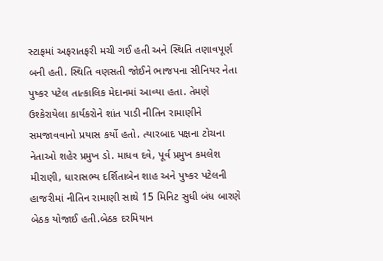સ્ટાફમાં અફરાતફરી મચી ગઈ હતી અને સ્થિતિ તણાવપૂર્ણ બની હતી. સ્થિતિ વણસતી જોઈને ભાજપના સીનિયર નેતા પુષ્કર પટેલ તાત્કાલિક મેદાનમાં આવ્યા હતા. તેમણે ઉશ્કેરાયેલા કાર્યકરોને શાંત પાડી નીતિન રામાણીને સમજાવવાનો પ્રયાસ કર્યો હતો. ત્યારબાદ પક્ષના ટોચના નેતાઓ શહેર પ્રમુખ ડો. માધવ દવે, પૂર્વ પ્રમુખ કમલેશ મીરાણી, ધારાસભ્ય દર્શિતાબેન શાહ અને પુષ્કર પટેલની હાજરીમાં નીતિન રામાણી સાથે 15 મિનિટ સુધી બંધ બારણે બેઠક યોજાઈ હતી.બેઠક દરમિયાન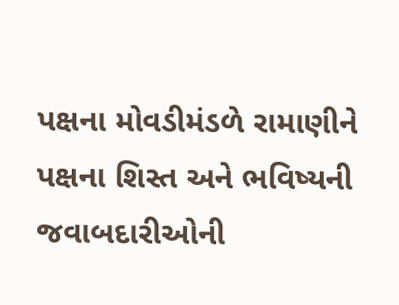પક્ષના મોવડીમંડળે રામાણીને પક્ષના શિસ્ત અને ભવિષ્યની જવાબદારીઓની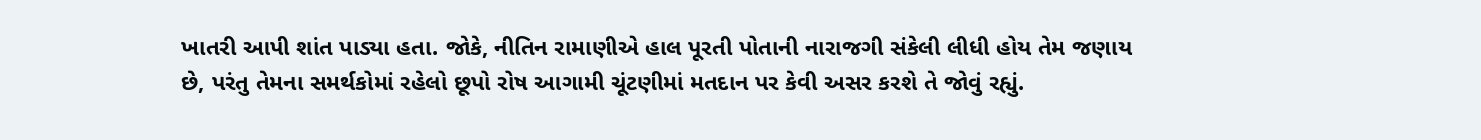ખાતરી આપી શાંત પાડ્યા હતા. જોકે, નીતિન રામાણીએ હાલ પૂરતી પોતાની નારાજગી સંકેલી લીધી હોય તેમ જણાય છે, પરંતુ તેમના સમર્થકોમાં રહેલો છૂપો રોષ આગામી ચૂંટણીમાં મતદાન પર કેવી અસર કરશે તે જોવું રહ્યું.